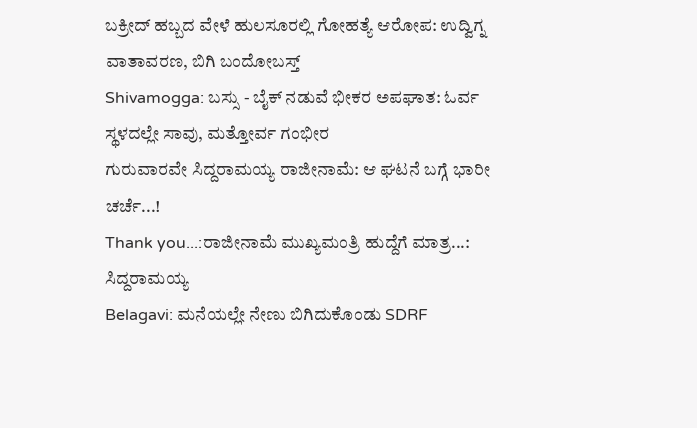ಬಕ್ರೀದ್ ಹಬ್ಬದ ವೇಳೆ ಹುಲಸೂರಲ್ಲಿ ಗೋಹತ್ಯೆ ಆರೋಪ: ಉದ್ವಿಗ್ನ ವಾತಾವರಣ, ಬಿಗಿ ಬಂದೋಬಸ್ತ್
Shivamogga: ಬಸ್ಸು - ಬೈಕ್ ನಡುವೆ ಭೀಕರ ಅಪಘಾತ: ಓರ್ವ ಸ್ಥಳದಲ್ಲೇ ಸಾವು, ಮತ್ತೋರ್ವ ಗಂಭೀರ
ಗುರುವಾರವೇ ಸಿದ್ದರಾಮಯ್ಯ ರಾಜೀನಾಮೆ: ಆ ಘಟನೆ ಬಗ್ಗೆ ಭಾರೀ ಚರ್ಚೆ...!
Thank you...:ರಾಜೀನಾಮೆ ಮುಖ್ಯಮಂತ್ರಿ ಹುದ್ದೆಗೆ ಮಾತ್ರ...: ಸಿದ್ದರಾಮಯ್ಯ
Belagavi: ಮನೆಯಲ್ಲೇ ನೇಣು ಬಿಗಿದುಕೊಂಡು SDRF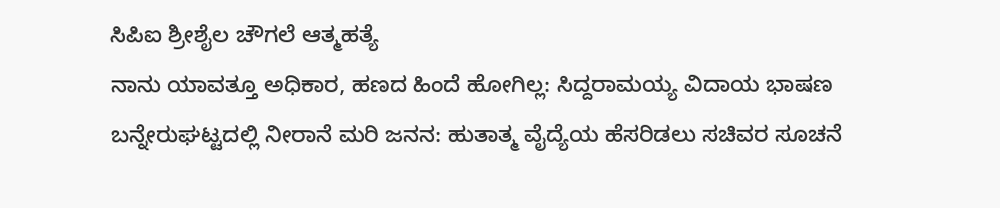ಸಿಪಿಐ ಶ್ರೀಶೈಲ ಚೌಗಲೆ ಆತ್ಮಹತ್ಯೆ
ನಾನು ಯಾವತ್ತೂ ಅಧಿಕಾರ, ಹಣದ ಹಿಂದೆ ಹೋಗಿಲ್ಲ: ಸಿದ್ದರಾಮಯ್ಯ ವಿದಾಯ ಭಾಷಣ
ಬನ್ನೇರುಘಟ್ಟದಲ್ಲಿ ನೀರಾನೆ ಮರಿ ಜನನ: ಹುತಾತ್ಮ ವೈದ್ಯೆಯ ಹೆಸರಿಡಲು ಸಚಿವರ ಸೂಚನೆ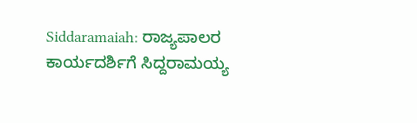Siddaramaiah: ರಾಜ್ಯಪಾಲರ ಕಾರ್ಯದರ್ಶಿಗೆ ಸಿದ್ದರಾಮಯ್ಯ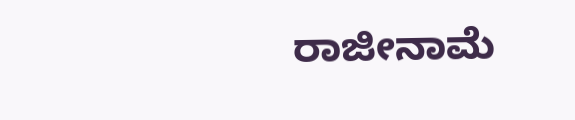ರಾಜೀನಾಮೆ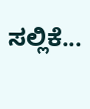ಸಲ್ಲಿಕೆ...